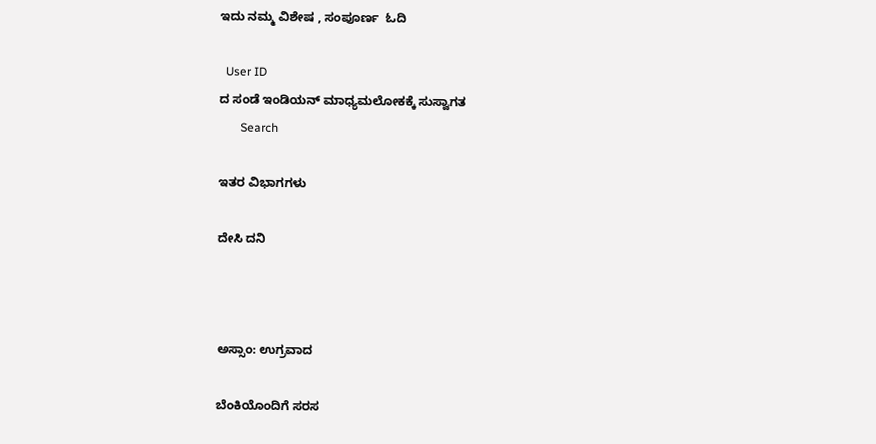ಇದು ನಮ್ಮ ವಿಶೇಷ , ಸಂಪೂರ್ಣ  ಓದಿ

  User ID
ದ ಸಂಡೆ ಇಂಡಿಯನ್ ಮಾಧ್ಯಮಲೋಕಕ್ಕೆ ಸುಸ್ವಾಗತ
       Search

ಇತರ ವಿಭಾಗಗಳು

ದೇಸಿ ದನಿ



ಅಸ್ಸಾಂ: ಉಗ್ರವಾದ

ಬೆಂಕಿಯೊಂದಿಗೆ ಸರಸ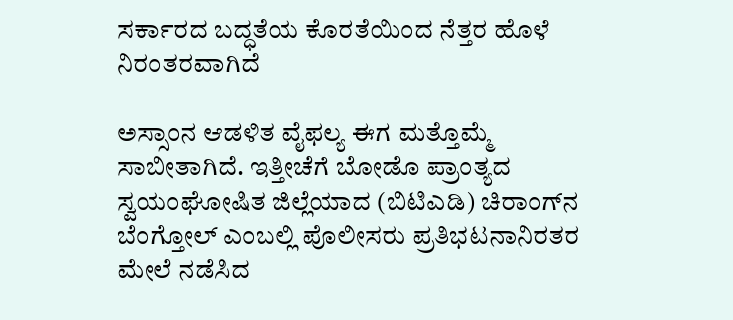ಸರ್ಕಾರದ ಬದ್ಧತೆಯ ಕೊರತೆಯಿಂದ ನೆತ್ತರ ಹೊಳೆ ನಿರಂತರವಾಗಿದೆ

ಅಸ್ಸಾಂನ ಆಡಳಿತ ವೈಫಲ್ಯ ಈಗ ಮತ್ತೊಮ್ಮೆ ಸಾಬೀತಾಗಿದೆ. ಇತ್ತೀಚೆಗೆ ಬೋಡೊ ಪ್ರಾಂತ್ಯದ ಸ್ವಯಂಘೋಷಿತ ಜಿಲ್ಲೆಯಾದ (ಬಿಟಿಎಡಿ) ಚಿರಾಂಗ್‌ನ ಬೆಂಗ್ತೋಲ್ ಎಂಬಲ್ಲಿ ಪೊಲೀಸರು ಪ್ರತಿಭಟನಾನಿರತರ ಮೇಲೆ ನಡೆಸಿದ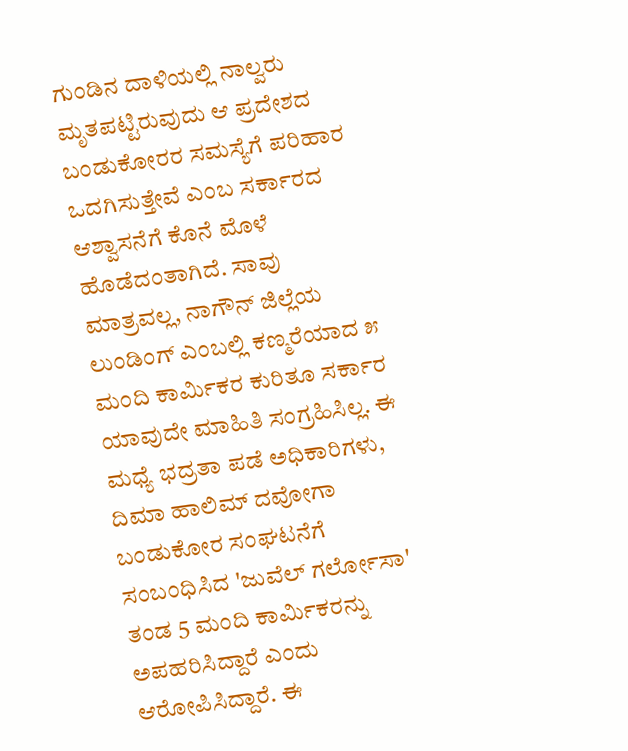ಗುಂಡಿನ ದಾಳಿಯಲ್ಲಿ ನಾಲ್ವರು ಮೃತಪಟ್ಟಿರುವುದು ಆ ಪ್ರದೇಶದ ಬಂಡುಕೋರರ ಸಮಸ್ಯೆಗೆ ಪರಿಹಾರ ಒದಗಿಸುತ್ತೇವೆ ಎಂಬ ಸರ್ಕಾರದ ಆಶ್ವಾಸನೆಗೆ ಕೊನೆ ಮೊಳೆ ಹೊಡೆದಂತಾಗಿದೆ. ಸಾವು ಮಾತ್ರವಲ್ಲ, ನಾಗೌನ್ ಜಿಲ್ಲೆಯ ಲುಂಡಿಂಗ್ ಎಂಬಲ್ಲಿ ಕಣ್ಮರೆಯಾದ ೫ ಮಂದಿ ಕಾರ್ಮಿಕರ ಕುರಿತೂ ಸರ್ಕಾರ ಯಾವುದೇ ಮಾಹಿತಿ ಸಂಗ್ರಹಿಸಿಲ್ಲ. ಈ ಮಧ್ಯೆ ಭದ್ರತಾ ಪಡೆ ಅಧಿಕಾರಿಗಳು, ದಿಮಾ ಹಾಲಿಮ್ ದವೋಗಾ ಬಂಡುಕೋರ ಸಂಘಟನೆಗೆ ಸಂಬಂಧಿಸಿದ 'ಜುವೆಲ್ ಗರ್ಲೋಸಾ' ತಂಡ 5 ಮಂದಿ ಕಾರ್ಮಿಕರನ್ನು ಅಪಹರಿಸಿದ್ದಾರೆ ಎಂದು ಆರೋಪಿಸಿದ್ದಾರೆ. ಈ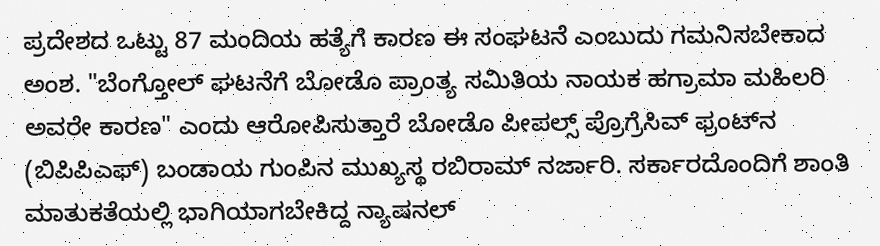ಪ್ರದೇಶದ ಒಟ್ಟು 87 ಮಂದಿಯ ಹತ್ಯೆಗೆ ಕಾರಣ ಈ ಸಂಘಟನೆ ಎಂಬುದು ಗಮನಿಸಬೇಕಾದ ಅಂಶ. "ಬೆಂಗ್ತೋಲ್ ಘಟನೆಗೆ ಬೋಡೊ ಪ್ರಾಂತ್ಯ ಸಮಿತಿಯ ನಾಯಕ ಹಗ್ರಾಮಾ ಮಹಿಲರಿ ಅವರೇ ಕಾರಣ" ಎಂದು ಆರೋಪಿಸುತ್ತಾರೆ ಬೋಡೊ ಪೀಪಲ್ಸ್ ಪ್ರೊಗ್ರೆಸಿವ್ ಫ್ರಂಟ್‌ನ (ಬಿಪಿಪಿಎಫ್) ಬಂಡಾಯ ಗುಂಪಿನ ಮುಖ್ಯಸ್ಥ ರಬಿರಾಮ್ ನರ್ಜಾರಿ. ಸರ್ಕಾರದೊಂದಿಗೆ ಶಾಂತಿ ಮಾತುಕತೆಯಲ್ಲಿ ಭಾಗಿಯಾಗಬೇಕಿದ್ದ ನ್ಯಾಷನಲ್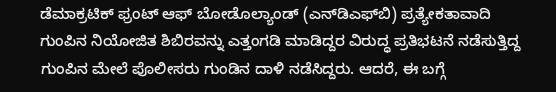ಡೆಮಾಕ್ರಟಿಕ್ ಫ್ರಂಟ್ ಆಫ್ ಬೋಡೊಲ್ಯಾಂಡ್ (ಎನ್‌ಡಿಎಫ್‌ಬಿ) ಪ್ರತ್ಯೇಕತಾವಾದಿ ಗುಂಪಿನ ನಿಯೋಜಿತ ಶಿಬಿರವನ್ನು ಎತ್ತಂಗಡಿ ಮಾಡಿದ್ದರ ವಿರುದ್ಧ ಪ್ರತಿಭಟನೆ ನಡೆಸುತ್ತಿದ್ದ ಗುಂಪಿನ ಮೇಲೆ ಪೊಲೀಸರು ಗುಂಡಿನ ದಾಳಿ ನಡೆಸಿದ್ದರು. ಆದರೆ, ಈ ಬಗ್ಗೆ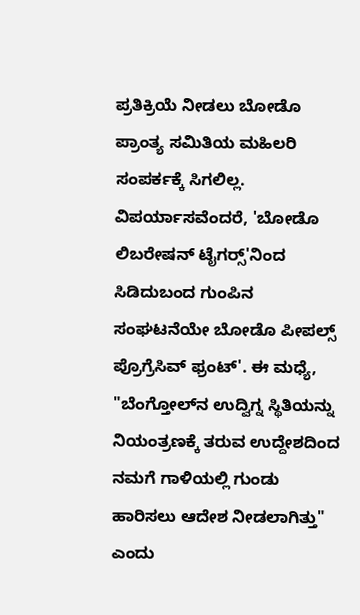ಪ್ರತಿಕ್ರಿಯೆ ನೀಡಲು ಬೋಡೊ ಪ್ರಾಂತ್ಯ ಸಮಿತಿಯ ಮಹಿಲರಿ ಸಂಪರ್ಕಕ್ಕೆ ಸಿಗಲಿಲ್ಲ. ವಿಪರ್ಯಾಸವೆಂದರೆ, 'ಬೋಡೊ ಲಿಬರೇಷನ್ ಟೈಗರ್‍ಸ್'ನಿಂದ ಸಿಡಿದುಬಂದ ಗುಂಪಿನ ಸಂಘಟನೆಯೇ ಬೋಡೊ ಪೀಪಲ್ಸ್ ಪ್ರೊಗ್ರೆಸಿವ್ ಫ್ರಂಟ್'. ಈ ಮಧ್ಯೆ, "ಬೆಂಗ್ತೋಲ್‌ನ ಉದ್ವಿಗ್ನ ಸ್ಥಿತಿಯನ್ನು ನಿಯಂತ್ರಣಕ್ಕೆ ತರುವ ಉದ್ದೇಶದಿಂದ ನಮಗೆ ಗಾಳಿಯಲ್ಲಿ ಗುಂಡು ಹಾರಿಸಲು ಆದೇಶ ನೀಡಲಾಗಿತ್ತು" ಎಂದು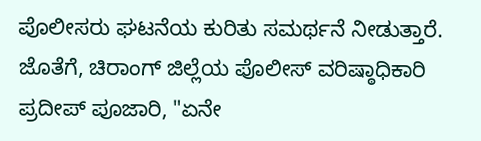ಪೊಲೀಸರು ಘಟನೆಯ ಕುರಿತು ಸಮರ್ಥನೆ ನೀಡುತ್ತಾರೆ. ಜೊತೆಗೆ, ಚಿರಾಂಗ್ ಜಿಲ್ಲೆಯ ಪೊಲೀಸ್ ವರಿಷ್ಠಾಧಿಕಾರಿ ಪ್ರದೀಪ್ ಪೂಜಾರಿ, "ಏನೇ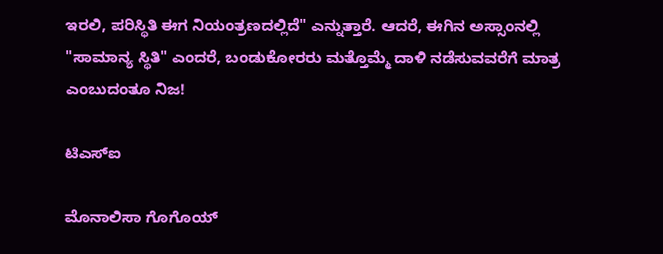ಇರಲಿ, ಪರಿಸ್ಥಿತಿ ಈಗ ನಿಯಂತ್ರಣದಲ್ಲಿದೆ" ಎನ್ನುತ್ತಾರೆ. ಆದರೆ, ಈಗಿನ ಅಸ್ಸಾಂನಲ್ಲಿ "ಸಾಮಾನ್ಯ ಸ್ಥಿತಿ" ಎಂದರೆ, ಬಂಡುಕೋರರು ಮತ್ತೊಮ್ಮೆ ದಾಳಿ ನಡೆಸುವವರೆಗೆ ಮಾತ್ರ ಎಂಬುದಂತೂ ನಿಜ!

ಟಿಎಸ್‌ಐ

ಮೊನಾಲಿಸಾ ಗೊಗೊಯ್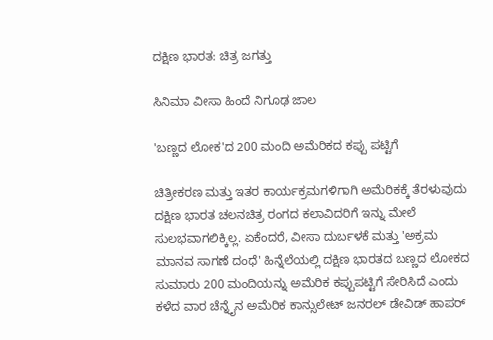ದಕ್ಷಿಣ ಭಾರತ: ಚಿತ್ರ ಜಗತ್ತು

ಸಿನಿಮಾ ವೀಸಾ ಹಿಂದೆ ನಿಗೂಢ ಜಾಲ

'ಬಣ್ಣದ ಲೋಕ'ದ 200 ಮಂದಿ ಅಮೆರಿಕದ ಕಪ್ಪು ಪಟ್ಟಿಗೆ

ಚಿತ್ರೀಕರಣ ಮತ್ತು ಇತರ ಕಾರ್ಯಕ್ರಮಗಳಿಗಾಗಿ ಅಮೆರಿಕಕ್ಕೆ ತೆರಳುವುದು ದಕ್ಷಿಣ ಭಾರತ ಚಲನಚಿತ್ರ ರಂಗದ ಕಲಾವಿದರಿಗೆ ಇನ್ನು ಮೇಲೆ ಸುಲಭವಾಗಲಿಕ್ಕಿಲ್ಲ. ಏಕೆಂದರೆ, ವೀಸಾ ದುರ್ಬಳಕೆ ಮತ್ತು 'ಅಕ್ರಮ ಮಾನವ ಸಾಗಣೆ ದಂಧೆ' ಹಿನ್ನೆಲೆಯಲ್ಲಿ ದಕ್ಷಿಣ ಭಾರತದ ಬಣ್ಣದ ಲೋಕದ ಸುಮಾರು 200 ಮಂದಿಯನ್ನು ಅಮೆರಿಕ ಕಪ್ಪುಪಟ್ಟಿಗೆ ಸೇರಿಸಿದೆ ಎಂದು ಕಳೆದ ವಾರ ಚೆನ್ನೈನ ಅಮೆರಿಕ ಕಾನ್ಸುಲೇಟ್ ಜನರಲ್ ಡೇವಿಡ್ ಹಾಪರ್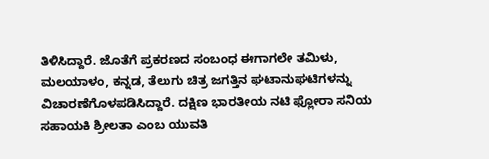ತಿಳಿಸಿದ್ದಾರೆ. ಜೊತೆಗೆ ಪ್ರಕರಣದ ಸಂಬಂಧ ಈಗಾಗಲೇ ತಮಿಳು, ಮಲಯಾಳಂ, ಕನ್ನಡ, ತೆಲುಗು ಚಿತ್ರ ಜಗತ್ತಿನ ಘಟಾನುಘಟಿಗಳನ್ನು ವಿಚಾರಣೆಗೊಳಪಡಿಸಿದ್ದಾರೆ. ದಕ್ಷಿಣ ಭಾರತೀಯ ನಟಿ ಫ್ಲೋರಾ ಸನಿಯ ಸಹಾಯಕಿ ಶ್ರೀಲತಾ ಎಂಬ ಯುವತಿ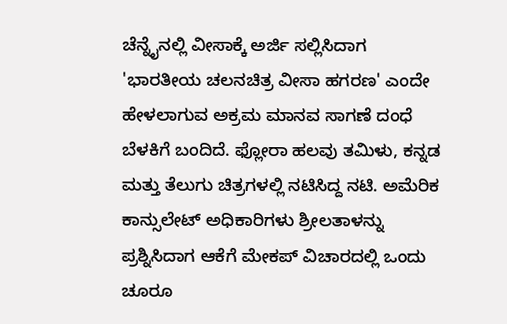ಚೆನ್ನೈನಲ್ಲಿ ವೀಸಾಕ್ಕೆ ಅರ್ಜಿ ಸಲ್ಲಿಸಿದಾಗ 'ಭಾರತೀಯ ಚಲನಚಿತ್ರ ವೀಸಾ ಹಗರಣ' ಎಂದೇ ಹೇಳಲಾಗುವ ಅಕ್ರಮ ಮಾನವ ಸಾಗಣೆ ದಂಧೆ ಬೆಳಕಿಗೆ ಬಂದಿದೆ. ಫ್ಲೋರಾ ಹಲವು ತಮಿಳು, ಕನ್ನಡ ಮತ್ತು ತೆಲುಗು ಚಿತ್ರಗಳಲ್ಲಿ ನಟಿಸಿದ್ದ ನಟಿ. ಅಮೆರಿಕ ಕಾನ್ಸುಲೇಟ್ ಅಧಿಕಾರಿಗಳು ಶ್ರೀಲತಾಳನ್ನು ಪ್ರಶ್ನಿಸಿದಾಗ ಆಕೆಗೆ ಮೇಕಪ್ ವಿಚಾರದಲ್ಲಿ ಒಂದು ಚೂರೂ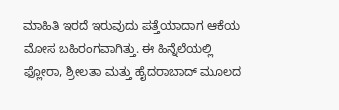ಮಾಹಿತಿ ಇರದೆ ಇರುವುದು ಪತ್ತೆಯಾದಾಗ ಆಕೆಯ ಮೋಸ ಬಹಿರಂಗವಾಗಿತ್ತು. ಈ ಹಿನ್ನೆಲೆಯಲ್ಲಿ ಫ್ಲೋರಾ, ಶ್ರೀಲತಾ ಮತ್ತು ಹೈದರಾಬಾದ್ ಮೂಲದ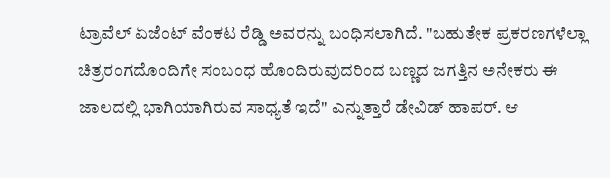ಟ್ರಾವೆಲ್ ಏಜೆಂಟ್ ವೆಂಕಟ ರೆಡ್ಡಿ ಅವರನ್ನು ಬಂಧಿಸಲಾಗಿದೆ. "ಬಹುತೇಕ ಪ್ರಕರಣಗಳೆಲ್ಲಾ ಚಿತ್ರರಂಗದೊಂದಿಗೇ ಸಂಬಂಧ ಹೊಂದಿರುವುದರಿಂದ ಬಣ್ಣದ ಜಗತ್ತಿನ ಅನೇಕರು ಈ ಜಾಲದಲ್ಲಿ ಭಾಗಿಯಾಗಿರುವ ಸಾಧ್ಯತೆ ಇದೆ" ಎನ್ನುತ್ತಾರೆ ಡೇವಿಡ್ ಹಾಪರ್. ಆ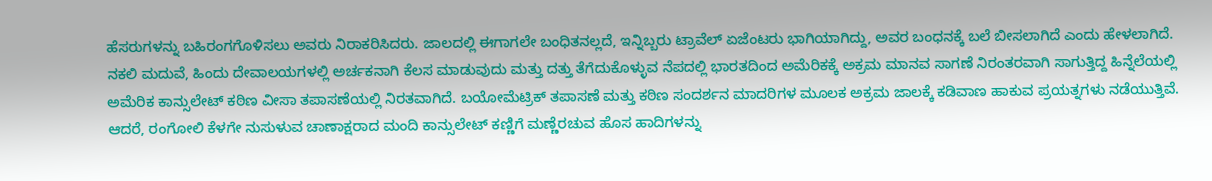ಹೆಸರುಗಳನ್ನು ಬಹಿರಂಗಗೊಳಿಸಲು ಅವರು ನಿರಾಕರಿಸಿದರು. ಜಾಲದಲ್ಲಿ ಈಗಾಗಲೇ ಬಂಧಿತನಲ್ಲದೆ, ಇನ್ನಿಬ್ಬರು ಟ್ರಾವೆಲ್ ಏಜೆಂಟರು ಭಾಗಿಯಾಗಿದ್ದು, ಅವರ ಬಂಧನಕ್ಕೆ ಬಲೆ ಬೀಸಲಾಗಿದೆ ಎಂದು ಹೇಳಲಾಗಿದೆ. ನಕಲಿ ಮದುವೆ, ಹಿಂದು ದೇವಾಲಯಗಳಲ್ಲಿ ಅರ್ಚಕನಾಗಿ ಕೆಲಸ ಮಾಡುವುದು ಮತ್ತು ದತ್ತು ತೆಗೆದುಕೊಳ್ಳುವ ನೆಪದಲ್ಲಿ ಭಾರತದಿಂದ ಅಮೆರಿಕಕ್ಕೆ ಅಕ್ರಮ ಮಾನವ ಸಾಗಣೆ ನಿರಂತರವಾಗಿ ಸಾಗುತ್ತಿದ್ದ ಹಿನ್ನೆಲೆಯಲ್ಲಿ ಅಮೆರಿಕ ಕಾನ್ಸುಲೇಟ್ ಕಠಿಣ ವೀಸಾ ತಪಾಸಣೆಯಲ್ಲಿ ನಿರತವಾಗಿದೆ. ಬಯೋಮೆಟ್ರಿಕ್ ತಪಾಸಣೆ ಮತ್ತು ಕಠಿಣ ಸಂದರ್ಶನ ಮಾದರಿಗಳ ಮೂಲಕ ಅಕ್ರಮ ಜಾಲಕ್ಕೆ ಕಡಿವಾಣ ಹಾಕುವ ಪ್ರಯತ್ನಗಳು ನಡೆಯುತ್ತಿವೆ. ಆದರೆ, ರಂಗೋಲಿ ಕೆಳಗೇ ನುಸುಳುವ ಚಾಣಾಕ್ಷರಾದ ಮಂದಿ ಕಾನ್ಸುಲೇಟ್ ಕಣ್ಣಿಗೆ ಮಣ್ಣೆರಚುವ ಹೊಸ ಹಾದಿಗಳನ್ನು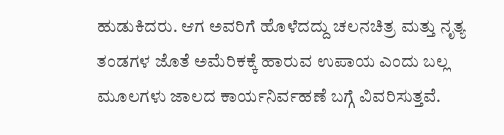ಹುಡುಕಿದರು. ಆಗ ಅವರಿಗೆ ಹೊಳೆದದ್ದು ಚಲನಚಿತ್ರ ಮತ್ತು ನೃತ್ಯ ತಂಡಗಳ ಜೊತೆ ಅಮೆರಿಕಕ್ಕೆ ಹಾರುವ ಉಪಾಯ ಎಂದು ಬಲ್ಲ ಮೂಲಗಳು ಜಾಲದ ಕಾರ್ಯನಿರ್ವಹಣೆ ಬಗ್ಗೆ ವಿವರಿಸುತ್ತವೆ.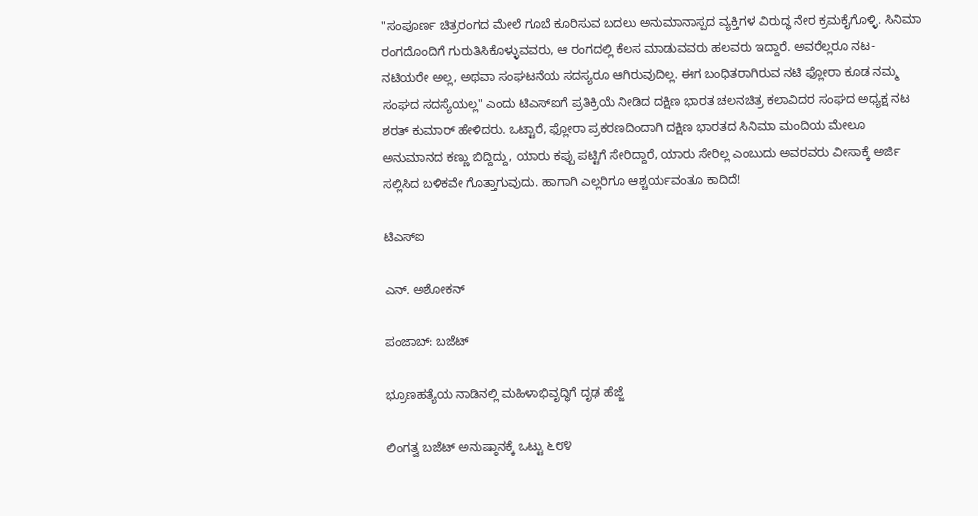"ಸಂಪೂರ್ಣ ಚಿತ್ರರಂಗದ ಮೇಲೆ ಗೂಬೆ ಕೂರಿಸುವ ಬದಲು ಅನುಮಾನಾಸ್ಪದ ವ್ಯಕ್ತಿಗಳ ವಿರುದ್ಧ ನೇರ ಕ್ರಮಕೈಗೊಳ್ಳಿ. ಸಿನಿಮಾ ರಂಗದೊಂದಿಗೆ ಗುರುತಿಸಿಕೊಳ್ಳುವವರು, ಆ ರಂಗದಲ್ಲಿ ಕೆಲಸ ಮಾಡುವವರು ಹಲವರು ಇದ್ದಾರೆ. ಅವರೆಲ್ಲರೂ ನಟ- ನಟಿಯರೇ ಅಲ್ಲ, ಅಥವಾ ಸಂಘಟನೆಯ ಸದಸ್ಯರೂ ಆಗಿರುವುದಿಲ್ಲ. ಈಗ ಬಂಧಿತರಾಗಿರುವ ನಟಿ ಫ್ಲೋರಾ ಕೂಡ ನಮ್ಮ ಸಂಘದ ಸದಸ್ಯೆಯಲ್ಲ" ಎಂದು ಟಿಎಸ್‌ಐಗೆ ಪ್ರತಿಕ್ರಿಯೆ ನೀಡಿದ ದಕ್ಷಿಣ ಭಾರತ ಚಲನಚಿತ್ರ ಕಲಾವಿದರ ಸಂಘದ ಅಧ್ಯಕ್ಷ ನಟ ಶರತ್ ಕುಮಾರ್ ಹೇಳಿದರು. ಒಟ್ಟಾರೆ, ಫ್ಲೋರಾ ಪ್ರಕರಣದಿಂದಾಗಿ ದಕ್ಷಿಣ ಭಾರತದ ಸಿನಿಮಾ ಮಂದಿಯ ಮೇಲೂ ಅನುಮಾನದ ಕಣ್ಣು ಬಿದ್ದಿದ್ದು, ಯಾರು ಕಪ್ಪು ಪಟ್ಟಿಗೆ ಸೇರಿದ್ದಾರೆ, ಯಾರು ಸೇರಿಲ್ಲ ಎಂಬುದು ಅವರವರು ವೀಸಾಕ್ಕೆ ಅರ್ಜಿ ಸಲ್ಲಿಸಿದ ಬಳಿಕವೇ ಗೊತ್ತಾಗುವುದು. ಹಾಗಾಗಿ ಎಲ್ಲರಿಗೂ ಆಶ್ಚರ್ಯವಂತೂ ಕಾದಿದೆ!

ಟಿಎಸ್‌ಐ

ಎನ್. ಅಶೋಕನ್

ಪಂಜಾಬ್: ಬಜೆಟ್

ಭ್ರೂಣಹತ್ಯೆಯ ನಾಡಿನಲ್ಲಿ ಮಹಿಳಾಭಿವೃದ್ಧಿಗೆ ದೃಢ ಹೆಜ್ಜೆ

ಲಿಂಗತ್ವ ಬಜೆಟ್ ಅನುಷ್ಠಾನಕ್ಕೆ ಒಟ್ಟು ೬೮೪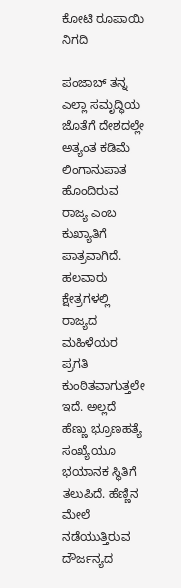ಕೋಟಿ ರೂಪಾಯಿ ನಿಗದಿ

ಪಂಜಾಬ್ ತನ್ನ ಎಲ್ಲಾ ಸಮೃದ್ಧಿಯ ಜೊತೆಗೆ ದೇಶದಲ್ಲೇ ಅತ್ಯಂತ ಕಡಿಮೆ ಲಿಂಗಾನುಪಾತ ಹೊಂದಿರುವ ರಾಜ್ಯ ಎಂಬ ಕುಖ್ಯಾತಿಗೆ ಪಾತ್ರವಾಗಿದೆ. ಹಲವಾರು ಕ್ಷೇತ್ರಗಳಲ್ಲಿ ರಾಜ್ಯದ ಮಹಿಳೆಯರ ಪ್ರಗತಿ ಕುಂಠಿತವಾಗುತ್ತಲೇ ಇದೆ. ಅಲ್ಲದೆ ಹೆಣ್ಣು ಭ್ರೂಣಹತ್ಯೆ ಸಂಖ್ಯೆಯೂ ಭಯಾನಕ ಸ್ಥಿತಿಗೆ ತಲುಪಿದೆ. ಹೆಣ್ಣಿನ ಮೇಲೆ ನಡೆಯುತ್ತಿರುವ ದೌರ್ಜನ್ಯದ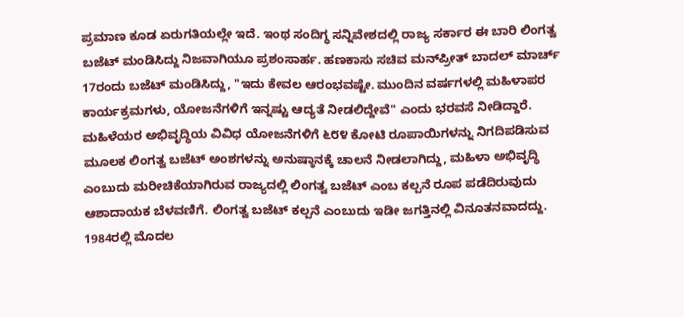ಪ್ರಮಾಣ ಕೂಡ ಏರುಗತಿಯಲ್ಲೇ ಇದೆ. ಇಂಥ ಸಂದಿಗ್ಧ ಸನ್ನಿವೇಶದಲ್ಲಿ ರಾಜ್ಯ ಸರ್ಕಾರ ಈ ಬಾರಿ ಲಿಂಗತ್ವ ಬಜೆಟ್ ಮಂಡಿಸಿದ್ದು ನಿಜವಾಗಿಯೂ ಪ್ರಶಂಸಾರ್ಹ. ಹಣಕಾಸು ಸಚಿವ ಮನ್‌ಪ್ರೀತ್ ಬಾದಲ್ ಮಾರ್ಚ್ 17ರಂದು ಬಜೆಟ್ ಮಂಡಿಸಿದ್ದು, "ಇದು ಕೇವಲ ಆರಂಭವಷ್ಟೇ. ಮುಂದಿನ ವರ್ಷಗಳಲ್ಲಿ ಮಹಿಳಾಪರ ಕಾರ್ಯಕ್ರಮಗಳು, ಯೋಜನೆಗಳಿಗೆ ಇನ್ನಷ್ಟು ಆದ್ಯತೆ ನೀಡಲಿದ್ದೇವೆ" ಎಂದು ಭರವಸೆ ನೀಡಿದ್ದಾರೆ. ಮಹಿಳೆಯರ ಅಭಿವೃದ್ಧಿಯ ವಿವಿಧ ಯೋಜನೆಗಳಿಗೆ ೬೮೪ ಕೋಟಿ ರೂಪಾಯಿಗಳನ್ನು ನಿಗದಿಪಡಿಸುವ ಮೂಲಕ ಲಿಂಗತ್ವ ಬಜೆಟ್ ಅಂಶಗಳನ್ನು ಅನುಷ್ಠಾನಕ್ಕೆ ಚಾಲನೆ ನೀಡಲಾಗಿದ್ದು, ಮಹಿಳಾ ಅಭಿವೃದ್ಧಿ ಎಂಬುದು ಮರೀಚಿಕೆಯಾಗಿರುವ ರಾಜ್ಯದಲ್ಲಿ ಲಿಂಗತ್ವ ಬಜೆಟ್ ಎಂಬ ಕಲ್ಪನೆ ರೂಪ ಪಡೆದಿರುವುದು ಆಶಾದಾಯಕ ಬೆಳವಣಿಗೆ. ಲಿಂಗತ್ವ ಬಜೆಟ್ ಕಲ್ಪನೆ ಎಂಬುದು ಇಡೀ ಜಗತ್ತಿನಲ್ಲಿ ವಿನೂತನವಾದದ್ದು. 1984ರಲ್ಲಿ ಮೊದಲ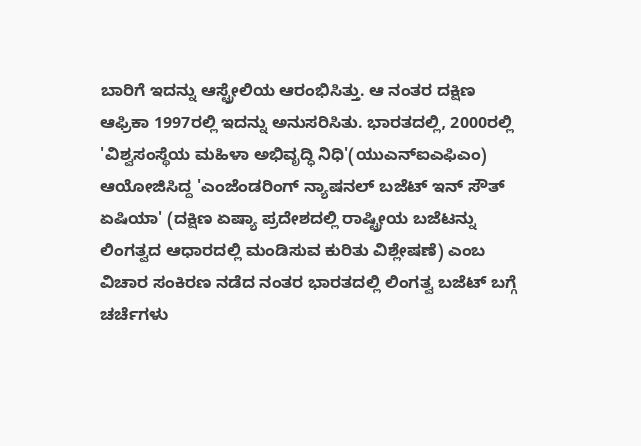ಬಾರಿಗೆ ಇದನ್ನು ಆಸ್ಟ್ರೇಲಿಯ ಆರಂಭಿಸಿತ್ತು. ಆ ನಂತರ ದಕ್ಷಿಣ ಆಫ್ರಿಕಾ 1997ರಲ್ಲಿ ಇದನ್ನು ಅನುಸರಿಸಿತು. ಭಾರತದಲ್ಲಿ, 2000ರಲ್ಲಿ 'ವಿಶ್ವಸಂಸ್ಥೆಯ ಮಹಿಳಾ ಅಭಿವೃದ್ಧಿ ನಿಧಿ'(ಯುಎನ್‌ಐಎಫಿಎಂ) ಆಯೋಜಿಸಿದ್ದ 'ಎಂಜೆಂಡರಿಂಗ್ ನ್ಯಾಷನಲ್ ಬಜೆಟ್ ಇನ್ ಸೌತ್ ಏಷಿಯಾ' (ದಕ್ಷಿಣ ಏಷ್ಯಾ ಪ್ರದೇಶದಲ್ಲಿ ರಾಷ್ಟ್ರೀಯ ಬಜೆಟನ್ನು ಲಿಂಗತ್ವದ ಆಧಾರದಲ್ಲಿ ಮಂಡಿಸುವ ಕುರಿತು ವಿಶ್ಲೇಷಣೆ) ಎಂಬ ವಿಚಾರ ಸಂಕಿರಣ ನಡೆದ ನಂತರ ಭಾರತದಲ್ಲಿ ಲಿಂಗತ್ವ ಬಜೆಟ್ ಬಗ್ಗೆ ಚರ್ಚೆಗಳು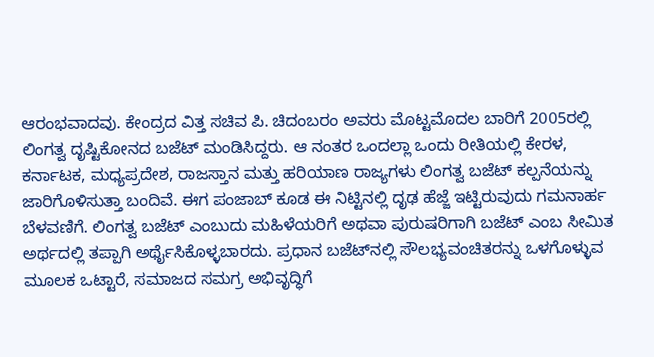ಆರಂಭವಾದವು. ಕೇಂದ್ರದ ವಿತ್ತ ಸಚಿವ ಪಿ. ಚಿದಂಬರಂ ಅವರು ಮೊಟ್ಟಮೊದಲ ಬಾರಿಗೆ 2005ರಲ್ಲಿ ಲಿಂಗತ್ವ ದೃಷ್ಟಿಕೋನದ ಬಜೆಟ್ ಮಂಡಿಸಿದ್ದರು. ಆ ನಂತರ ಒಂದಲ್ಲಾ ಒಂದು ರೀತಿಯಲ್ಲಿ ಕೇರಳ, ಕರ್ನಾಟಕ, ಮಧ್ಯಪ್ರದೇಶ, ರಾಜಸ್ತಾನ ಮತ್ತು ಹರಿಯಾಣ ರಾಜ್ಯಗಳು ಲಿಂಗತ್ವ ಬಜೆಟ್ ಕಲ್ಪನೆಯನ್ನು ಜಾರಿಗೊಳಿಸುತ್ತಾ ಬಂದಿವೆ. ಈಗ ಪಂಜಾಬ್ ಕೂಡ ಈ ನಿಟ್ಟಿನಲ್ಲಿ ದೃಢ ಹೆಜ್ಜೆ ಇಟ್ಟಿರುವುದು ಗಮನಾರ್ಹ ಬೆಳವಣಿಗೆ. ಲಿಂಗತ್ವ ಬಜೆಟ್ ಎಂಬುದು ಮಹಿಳೆಯರಿಗೆ ಅಥವಾ ಪುರುಷರಿಗಾಗಿ ಬಜೆಟ್ ಎಂಬ ಸೀಮಿತ ಅರ್ಥದಲ್ಲಿ ತಪ್ಪಾಗಿ ಅರ್ಥೈಸಿಕೊಳ್ಳಬಾರದು. ಪ್ರಧಾನ ಬಜೆಟ್‌ನಲ್ಲಿ ಸೌಲಭ್ಯವಂಚಿತರನ್ನು ಒಳಗೊಳ್ಳುವ ಮೂಲಕ ಒಟ್ಟಾರೆ, ಸಮಾಜದ ಸಮಗ್ರ ಅಭಿವೃದ್ಧಿಗೆ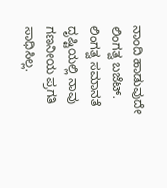ನಾಂದಿ ಹಾಡುವುದೇ ಲಿಂಗತ್ವ ಬಜೆಟ್. ಲಿಂಗತ್ವ ಸಮಾನತೆ ದೃಷ್ಟಿಯಲ್ಲಿ ನಾವು ಗಣನೀಯ ಪ್ರಗತಿ ಸಾಧಿಸಿಲ್ಲ.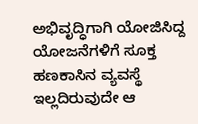ಅಭಿವೃದ್ಧಿಗಾಗಿ ಯೋಜಿಸಿದ್ದ ಯೋಜನೆಗಳಿಗೆ ಸೂಕ್ತ ಹಣಕಾಸಿನ ವ್ಯವಸ್ಥೆ ಇಲ್ಲದಿರುವುದೇ ಆ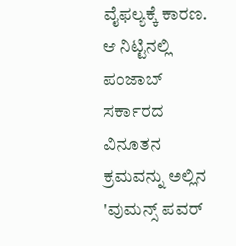ವೈಫಲ್ಯಕ್ಕೆ ಕಾರಣ. ಆ ನಿಟ್ಟಿನಲ್ಲಿ ಪಂಜಾಬ್ ಸರ್ಕಾರದ ವಿನೂತನ ಕ್ರಮವನ್ನು ಅಲ್ಲಿನ 'ವುಮನ್ಸ್ ಪವರ್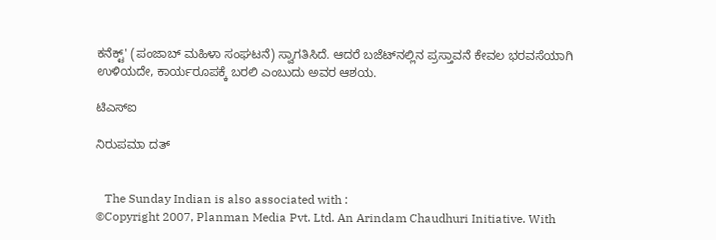ಕನೆಕ್ಟ್' (ಪಂಜಾಬ್ ಮಹಿಳಾ ಸಂಘಟನೆ) ಸ್ವಾಗತಿಸಿದೆ. ಆದರೆ ಬಜೆಟ್‌ನಲ್ಲಿನ ಪ್ರಸ್ತಾವನೆ ಕೇವಲ ಭರವಸೆಯಾಗಿ ಉಳಿಯದೇ, ಕಾರ್ಯರೂಪಕ್ಕೆ ಬರಲಿ ಎಂಬುದು ಅವರ ಆಶಯ.

ಟಿಎಸ್‌ಐ

ನಿರುಪಮಾ ದತ್


   The Sunday Indian is also associated with :
©Copyright 2007, Planman Media Pvt. Ltd. An Arindam Chaudhuri Initiative. With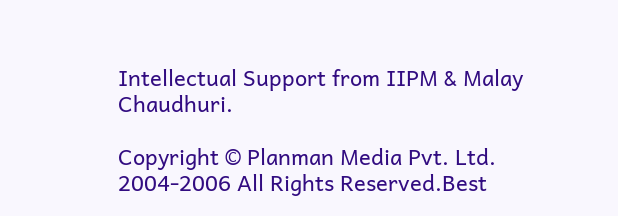Intellectual Support from IIPM & Malay Chaudhuri.

Copyright © Planman Media Pvt. Ltd. 2004-2006 All Rights Reserved.Best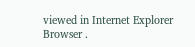viewed in Internet Explorer Browser .